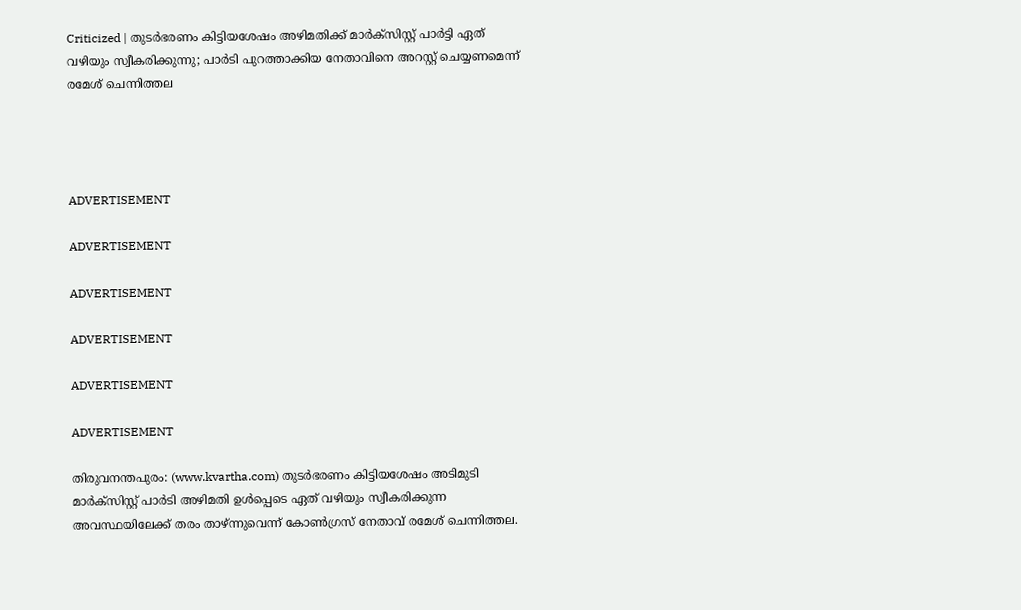Criticized | തുടര്‍ഭരണം കിട്ടിയശേഷം അഴിമതിക്ക് മാര്‍ക്‌സിസ്റ്റ് പാര്‍ട്ടി ഏത് വഴിയും സ്വീകരിക്കുന്നു; പാര്‍ടി പുറത്താക്കിയ നേതാവിനെ അറസ്റ്റ് ചെയ്യണമെന്ന് രമേശ് ചെന്നിത്തല




ADVERTISEMENT

ADVERTISEMENT

ADVERTISEMENT

ADVERTISEMENT

ADVERTISEMENT

ADVERTISEMENT

തിരുവനന്തപുരം: (www.kvartha.com) തുടര്‍ഭരണം കിട്ടിയശേഷം അടിമുടി മാര്‍ക്‌സിസ്റ്റ് പാര്‍ടി അഴിമതി ഉള്‍പ്പെടെ ഏത് വഴിയും സ്വീകരിക്കുന്ന അവസ്ഥയിലേക്ക് തരം താഴ്ന്നുവെന്ന് കോണ്‍ഗ്രസ് നേതാവ് രമേശ് ചെന്നിത്തല.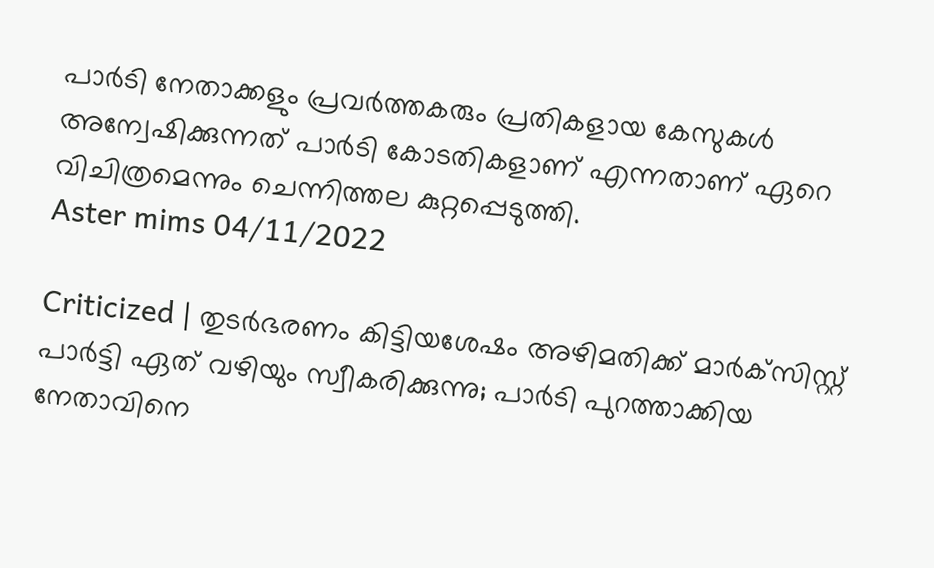പാര്‍ടി നേതാക്കളും പ്രവര്‍ത്തകരും പ്രതികളായ കേസുകള്‍ അന്വേഷിക്കുന്നത് പാര്‍ടി കോടതികളാണ് എന്നതാണ് ഏറെ വിചിത്രമെന്നും ചെന്നിത്തല കുറ്റപ്പെടുത്തി.
Aster mims 04/11/2022

Criticized | തുടര്‍ഭരണം കിട്ടിയശേഷം അഴിമതിക്ക് മാര്‍ക്‌സിസ്റ്റ് പാര്‍ട്ടി ഏത് വഴിയും സ്വീകരിക്കുന്നു; പാര്‍ടി പുറത്താക്കിയ നേതാവിനെ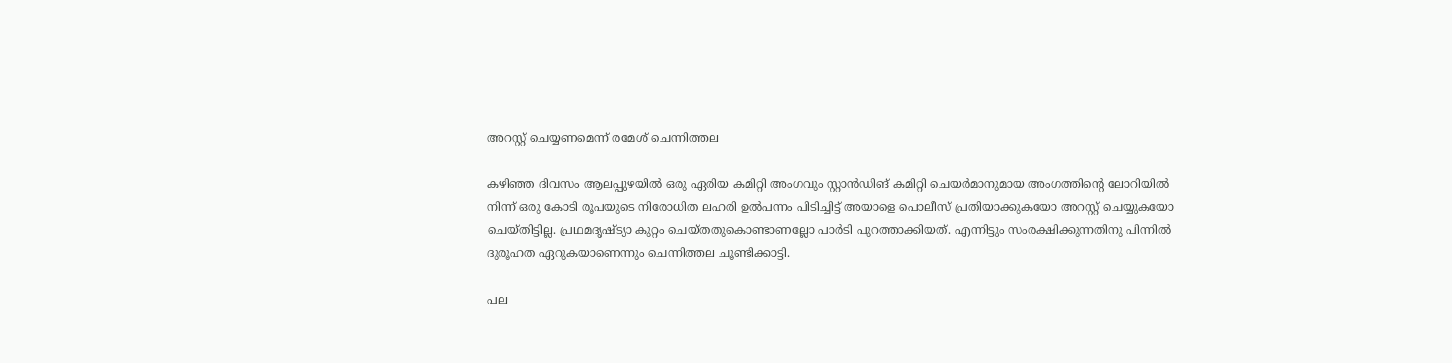അറസ്റ്റ് ചെയ്യണമെന്ന് രമേശ് ചെന്നിത്തല

കഴിഞ്ഞ ദിവസം ആലപ്പുഴയില്‍ ഒരു ഏരിയ കമിറ്റി അംഗവും സ്റ്റാന്‍ഡിങ് കമിറ്റി ചെയര്‍മാനുമായ അംഗത്തിന്റെ ലോറിയില്‍ നിന്ന് ഒരു കോടി രൂപയുടെ നിരോധിത ലഹരി ഉല്‍പന്നം പിടിച്ചിട്ട് അയാളെ പൊലീസ് പ്രതിയാക്കുകയോ അറസ്റ്റ് ചെയ്യുകയോ ചെയ്തിട്ടില്ല. പ്രഥമദൃഷ്ട്യാ കുറ്റം ചെയ്തതുകൊണ്ടാണല്ലോ പാര്‍ടി പുറത്താക്കിയത്. എന്നിട്ടും സംരക്ഷിക്കുന്നതിനു പിന്നില്‍ ദുരൂഹത ഏറുകയാണെന്നും ചെന്നിത്തല ചൂണ്ടിക്കാട്ടി.

പല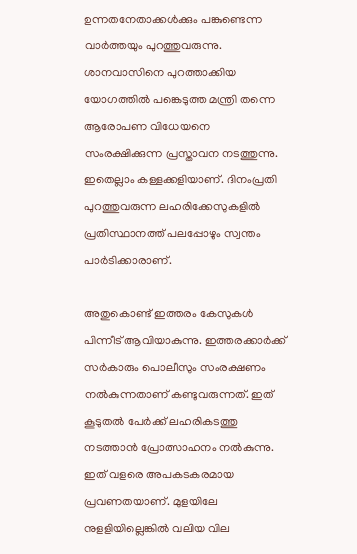ഉന്നതനേതാക്കള്‍ക്കും പങ്കുണ്ടെന്ന വാര്‍ത്തയും പുറത്തുവരുന്നു. ശാനവാസിനെ പുറത്താക്കിയ യോഗത്തില്‍ പങ്കെടുത്ത മന്ത്രി തന്നെ ആരോപണ വിധേയനെ സംരക്ഷിക്കുന്ന പ്രസ്താവന നടത്തുന്നു. ഇതെല്ലാം കള്ളക്കളിയാണ്. ദിനംപ്രതി പുറത്തുവരുന്ന ലഹരിക്കേസുകളില്‍ പ്രതിസ്ഥാനത്ത് പലപ്പോഴും സ്വന്തം പാര്‍ടിക്കാരാണ്.

അതുകൊണ്ട് ഇത്തരം കേസുകള്‍ പിന്നീട് ആവിയാകുന്നു. ഇത്തരക്കാര്‍ക്ക് സര്‍കാരും പൊലീസും സംരക്ഷണം നല്‍കുന്നതാണ് കണ്ടുവരുന്നത്. ഇത് കൂടുതല്‍ പേര്‍ക്ക് ലഹരികടത്തു നടത്താന്‍ പ്രോത്സാഹനം നല്‍കുന്നു. ഇത് വളരെ അപകടകരമായ പ്രവണതയാണ്. മുളയിലേ നുളളിയില്ലെങ്കില്‍ വലിയ വില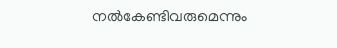നല്‍കേണ്ടിവരുമെന്നും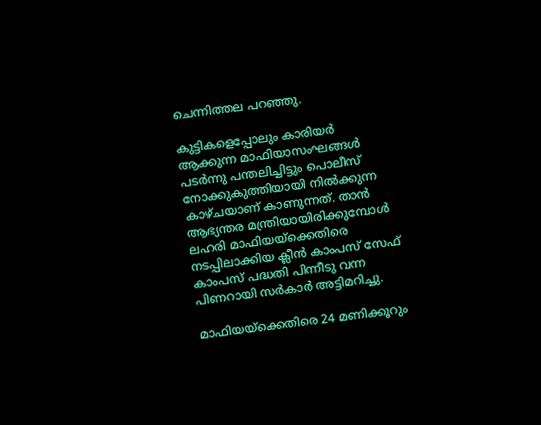ചെന്നിത്തല പറഞ്ഞു.

കുട്ടികളെപ്പോലും കാരിയര്‍ ആക്കുന്ന മാഫിയാസംഘങ്ങള്‍ പടര്‍ന്നു പന്തലിച്ചിട്ടും പൊലീസ് നോക്കുകുത്തിയായി നില്‍ക്കുന്ന കാഴ്ചയാണ് കാണുന്നത്. താന്‍ ആഭ്യന്തര മന്ത്രിയായിരിക്കുമ്പോള്‍ ലഹരി മാഫിയയ്‌ക്കെതിരെ നടപ്പിലാക്കിയ ക്ലീന്‍ കാംപസ് സേഫ് കാംപസ് പദ്ധതി പിന്നീടു വന്ന പിണറായി സര്‍കാര്‍ അട്ടിമറിച്ചു.

മാഫിയയ്‌ക്കെതിരെ 24 മണിക്കൂറും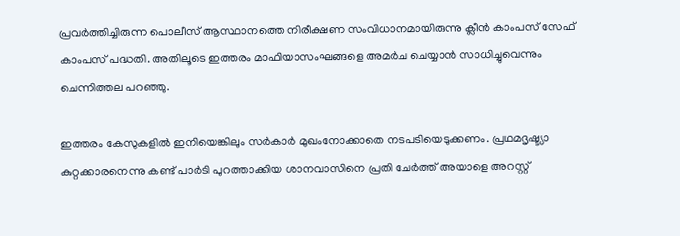പ്രവര്‍ത്തിച്ചിരുന്ന പൊലീസ് ആസ്ഥാനത്തെ നിരീക്ഷണ സംവിധാനമായിരുന്നു ക്ലീന്‍ കാംപസ് സേഫ് കാംപസ് പദ്ധതി. അതിലൂടെ ഇത്തരം മാഫിയാസംഘങ്ങളെ അമര്‍ച ചെയ്യാന്‍ സാധിച്ചുവെന്നും ചെന്നിത്തല പറഞ്ഞു.

ഇത്തരം കേസുകളില്‍ ഇനിയെങ്കിലും സര്‍കാര്‍ മുഖംനോക്കാതെ നടപടിയെടുക്കണം. പ്രഥമദൃഷ്ട്യാ കുറ്റക്കാരനെന്നു കണ്ട് പാര്‍ടി പുറത്താക്കിയ ശാനവാസിനെ പ്രതി ചേര്‍ത്ത് അയാളെ അറസ്റ്റ്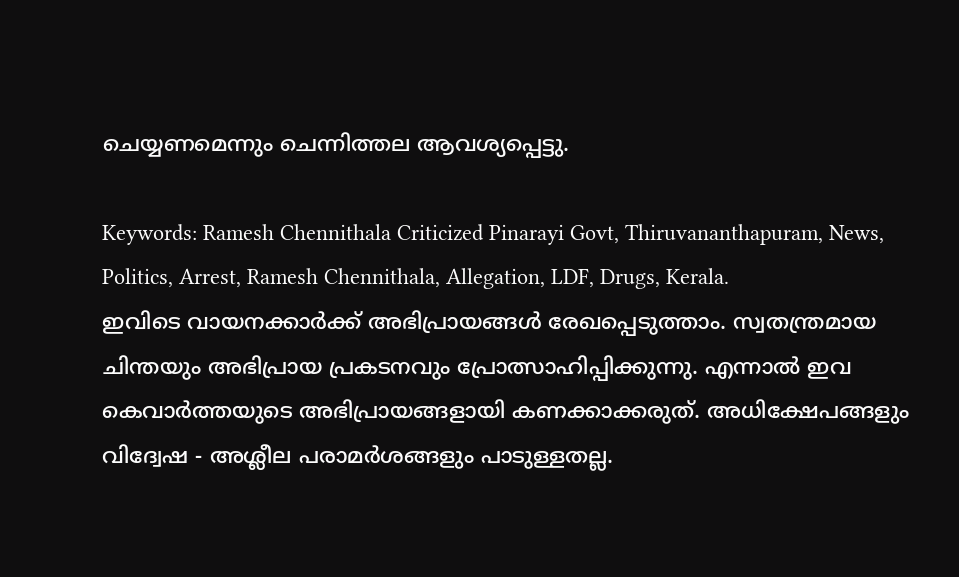ചെയ്യണമെന്നും ചെന്നിത്തല ആവശ്യപ്പെട്ടു.

Keywords: Ramesh Chennithala Criticized Pinarayi Govt, Thiruvananthapuram, News, Politics, Arrest, Ramesh Chennithala, Allegation, LDF, Drugs, Kerala.
ഇവിടെ വായനക്കാർക്ക് അഭിപ്രായങ്ങൾ രേഖപ്പെടുത്താം. സ്വതന്ത്രമായ ചിന്തയും അഭിപ്രായ പ്രകടനവും പ്രോത്സാഹിപ്പിക്കുന്നു. എന്നാൽ ഇവ കെവാർത്തയുടെ അഭിപ്രായങ്ങളായി കണക്കാക്കരുത്. അധിക്ഷേപങ്ങളും വിദ്വേഷ - അശ്ലീല പരാമർശങ്ങളും പാടുള്ളതല്ല.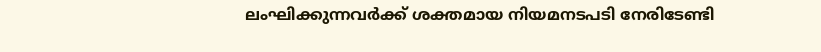ലംഘിക്കുന്നവർക്ക് ശക്തമായ നിയമനടപടി നേരിടേണ്ടി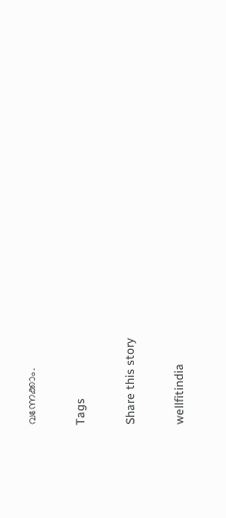വന്നേക്കാം.

Tags

Share this story

wellfitindia